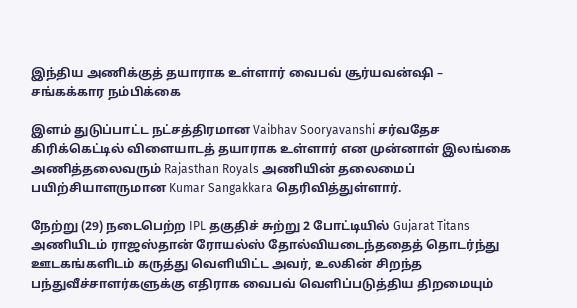இந்திய அணிக்குத் தயாராக உள்ளார் வைபவ் சூர்யவன்ஷி – சங்கக்கார நம்பிக்கை

இளம் துடுப்பாட்ட நட்சத்திரமான Vaibhav Sooryavanshi சர்வதேச கிரிக்கெட்டில் விளையாடத் தயாராக உள்ளார் என முன்னாள் இலங்கை அணித்தலைவரும் Rajasthan Royals அணியின் தலைமைப் பயிற்சியாளருமான Kumar Sangakkara தெரிவித்துள்ளார்.

நேற்று (29) நடைபெற்ற IPL தகுதிச் சுற்று 2 போட்டியில் Gujarat Titans அணியிடம் ராஜஸ்தான் ரோயல்ஸ் தோல்வியடைந்ததைத் தொடர்ந்து ஊடகங்களிடம் கருத்து வெளியிட்ட அவர், உலகின் சிறந்த பந்துவீச்சாளர்களுக்கு எதிராக வைபவ் வெளிப்படுத்திய திறமையும்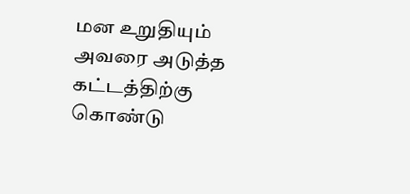மன உறுதியும் அவரை அடுத்த கட்டத்திற்கு கொண்டு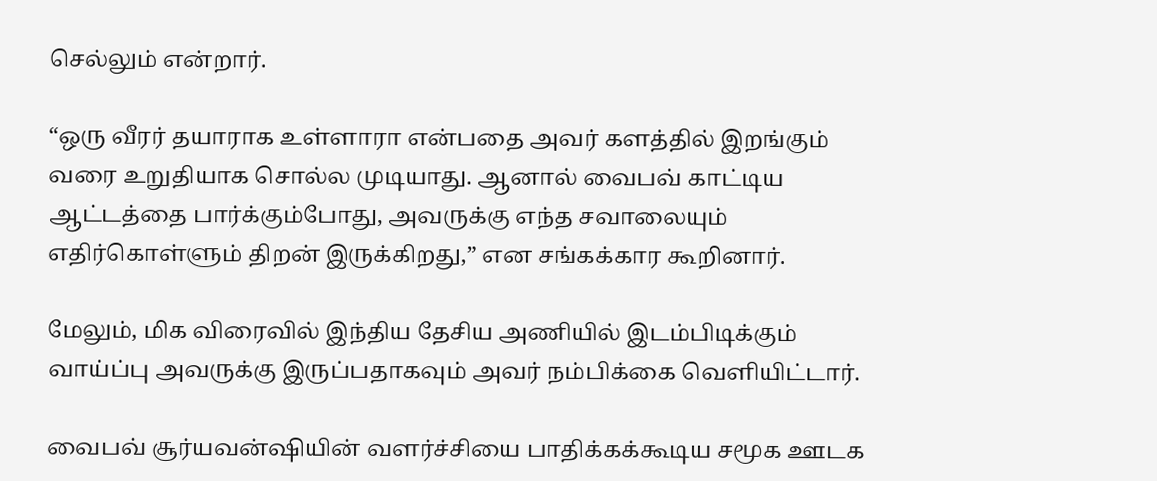செல்லும் என்றார்.

“ஒரு வீரர் தயாராக உள்ளாரா என்பதை அவர் களத்தில் இறங்கும் வரை உறுதியாக சொல்ல முடியாது. ஆனால் வைபவ் காட்டிய ஆட்டத்தை பார்க்கும்போது, அவருக்கு எந்த சவாலையும் எதிர்கொள்ளும் திறன் இருக்கிறது,” என சங்கக்கார கூறினார்.

மேலும், மிக விரைவில் இந்திய தேசிய அணியில் இடம்பிடிக்கும் வாய்ப்பு அவருக்கு இருப்பதாகவும் அவர் நம்பிக்கை வெளியிட்டார்.

வைபவ் சூர்யவன்ஷியின் வளர்ச்சியை பாதிக்கக்கூடிய சமூக ஊடக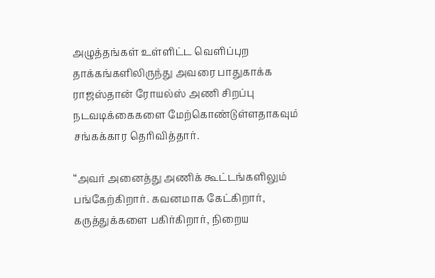அழுத்தங்கள் உள்ளிட்ட வெளிப்புற தாக்கங்களிலிருந்து அவரை பாதுகாக்க ராஜஸ்தான் ரோயல்ஸ் அணி சிறப்பு நடவடிக்கைகளை மேற்கொண்டுள்ளதாகவும் சங்கக்கார தெரிவித்தார்.

“அவர் அனைத்து அணிக் கூட்டங்களிலும் பங்கேற்கிறார். கவனமாக கேட்கிறார், கருத்துக்களை பகிர்கிறார், நிறைய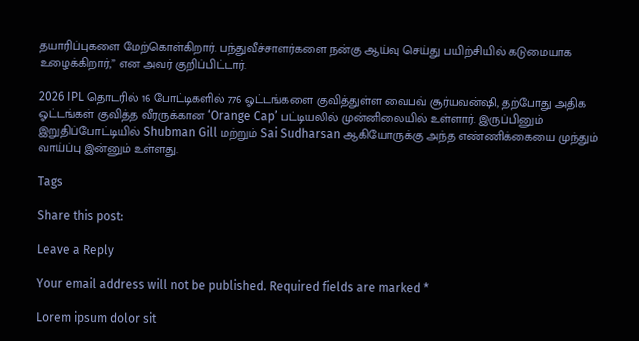தயாரிப்புகளை மேற்கொள்கிறார். பந்துவீச்சாளர்களை நன்கு ஆய்வு செய்து பயிற்சியில் கடுமையாக உழைக்கிறார்,” என அவர் குறிப்பிட்டார்.

2026 IPL தொடரில் 16 போட்டிகளில் 776 ஓட்டங்களை குவித்துள்ள வைபவ் சூர்யவன்ஷி, தற்போது அதிக ஓட்டங்கள் குவித்த வீரருக்கான ‘Orange Cap’ பட்டியலில் முன்னிலையில் உள்ளார். இருப்பினும் இறுதிப்போட்டியில் Shubman Gill மற்றும் Sai Sudharsan ஆகியோருக்கு அந்த எண்ணிக்கையை முந்தும் வாய்ப்பு இன்னும் உள்ளது.

Tags

Share this post:

Leave a Reply

Your email address will not be published. Required fields are marked *

Lorem ipsum dolor sit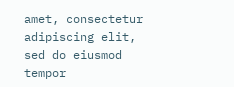amet, consectetur adipiscing elit, sed do eiusmod tempor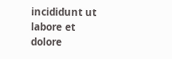incididunt ut labore et dolore